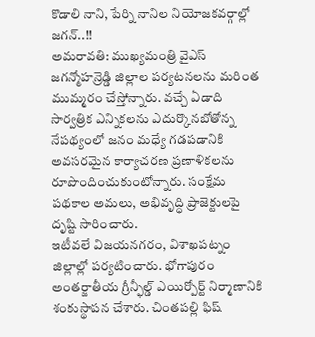కొడాలి నాని, పేర్ని నానిల నియోజకవర్గాల్లో జగన్..!!
అమరావతి: ముఖ్యమంత్రి వైఎస్ జగన్మోహన్రెడ్డి జిల్లాల పర్యటనలను మరింత ముమ్మరం చేస్తోన్నారు. వచ్చే ఏడాది సార్వత్రిక ఎన్నికలను ఎదుర్కొనబోతోన్న నేపథ్యంలో జనం మధ్యే గడపడానికి అవసరమైన కార్యాచరణ ప్రణాళికలను రూపొందించుకుంటోన్నారు. సంక్షేమ పథకాల అమలు, అభివృద్ధి ప్రాజెక్టులపై దృష్టి సారించారు.
ఇటీవలే విజయనగరం, విశాఖపట్నం జిల్లాల్లో పర్యటించారు. భోగాపురం అంతర్జాతీయ గ్రీన్ఫీల్డ్ ఎయిర్పోర్ట్ నిర్మాణానికి శంకుస్థాపన చేశారు. చింతపల్లి ఫిష్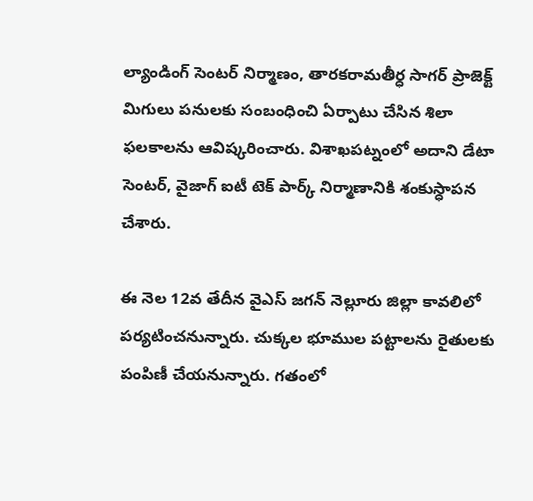ల్యాండింగ్ సెంటర్ నిర్మాణం, తారకరామతీర్ధ సాగర్ ప్రాజెక్ట్ మిగులు పనులకు సంబంధించి ఏర్పాటు చేసిన శిలా ఫలకాలను ఆవిష్కరించారు. విశాఖపట్నంలో అదాని డేటా సెంటర్, వైజాగ్ ఐటీ టెక్ పార్క్ నిర్మాణానికి శంకుస్ధాపన చేశారు.

ఈ నెల 12వ తేదీన వైఎస్ జగన్ నెల్లూరు జిల్లా కావలిలో పర్యటించనున్నారు. చుక్కల భూముల పట్టాలను రైతులకు పంపిణీ చేయనున్నారు. గతంలో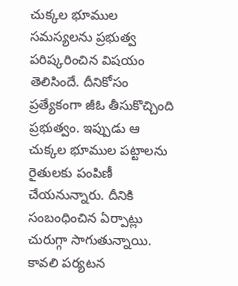చుక్కల భూముల సమస్యలను ప్రభుత్వ పరిష్కరించిన విషయం తెలిసిందే. దీనికోసం ప్రత్యేకంగా జీఓ తీసుకొచ్చింది ప్రభుత్వం. ఇప్పుడు ఆ చుక్కల భూముల పట్టాలను రైతులకు పంపిణీ చేయనున్నారు. దీనికి సంబంధించిన ఏర్పాట్లు చురుగ్గా సాగుతున్నాయి.
కావలి పర్యటన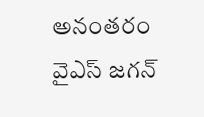అనంతరం వైఎస్ జగన్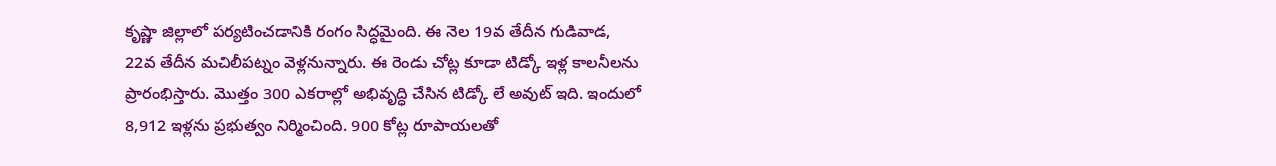కృష్ణా జిల్లాలో పర్యటించడానికి రంగం సిద్ధమైంది. ఈ నెల 19వ తేదీన గుడివాడ, 22వ తేదీన మచిలీపట్నం వెళ్లనున్నారు. ఈ రెండు చోట్ల కూడా టిడ్కో ఇళ్ల కాలనీలను ప్రారంభిస్తారు. మొత్తం 300 ఎకరాల్లో అభివృద్ధి చేసిన టిడ్కో లే అవుట్ ఇది. ఇందులో 8,912 ఇళ్లను ప్రభుత్వం నిర్మించింది. 900 కోట్ల రూపాయలతో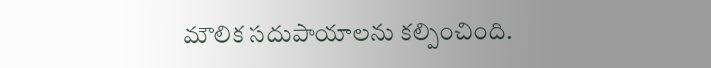మౌలిక సదుపాయాలను కల్పించింది.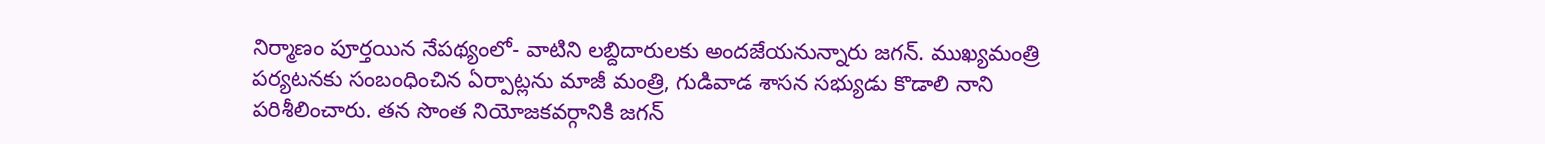నిర్మాణం పూర్తయిన నేపథ్యంలో- వాటిని లబ్దిదారులకు అందజేయనున్నారు జగన్. ముఖ్యమంత్రి పర్యటనకు సంబంధించిన ఏర్పాట్లను మాజీ మంత్రి, గుడివాడ శాసన సభ్యుడు కొడాలి నాని పరిశీలించారు. తన సొంత నియోజకవర్గానికి జగన్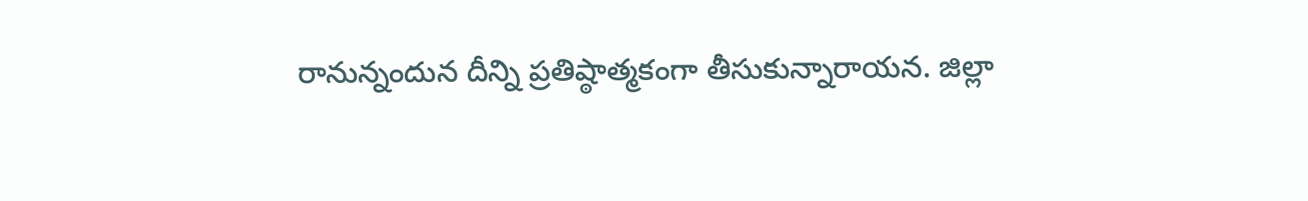రానున్నందున దీన్ని ప్రతిష్ఠాత్మకంగా తీసుకున్నారాయన. జిల్లా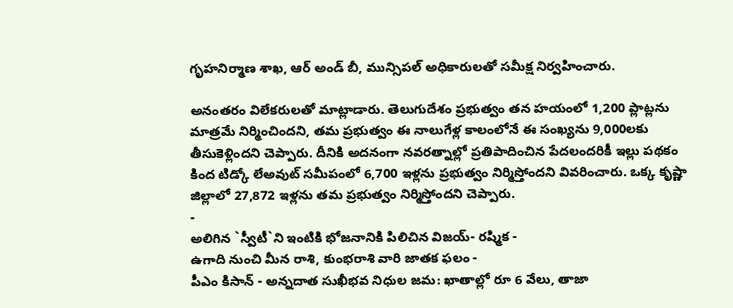గృహనిర్మాణ శాఖ, ఆర్ అండ్ బీ, మున్సిపల్ అధికారులతో సమీక్ష నిర్వహించారు.

అనంతరం విలేకరులతో మాట్లాడారు. తెలుగుదేశం ప్రభుత్వం తన హయంలో 1,200 ప్లాట్లను మాత్రమే నిర్మించిందని, తమ ప్రభుత్వం ఈ నాలుగేళ్ల కాలంలోనే ఈ సంఖ్యను 9,000లకు తీసుకెళ్లిందని చెప్పారు. దీనికి అదనంగా నవరత్నాల్లో ప్రతిపాదించిన పేదలందరికీ ఇల్లు పథకం కింద టిడ్కో లేఅవుట్ సమీపంలో 6,700 ఇళ్లను ప్రభుత్వం నిర్మిస్తోందని వివరించారు. ఒక్క కృష్ణా జిల్లాలో 27,872 ఇళ్లను తమ ప్రభుత్వం నిర్మిస్తోందని చెప్పారు.
-
అలిగిన `స్వీటీ`ని ఇంటికి భోజనానికి పిలిచిన విజయ్- రష్మిక -
ఉగాది నుంచి మీన రాశి, కుంభరాశి వారి జాతక ఫలం -
పీఎం కిసాన్ - అన్నదాత సుఖీభవ నిధుల జమ: ఖాతాల్లో రూ 6 వేలు, తాజా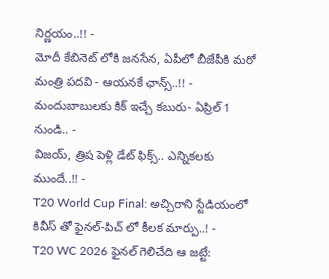నిర్ణయం..!! -
మోదీ కేబినెట్ లోకి జనసేన, ఏపీలో బీజేపీకి మరో మంత్రి పదవి - ఆయనకే ఛాన్స్..!! -
మందుబాబులకు కిక్ ఇచ్చే కబురు- ఏప్రిల్ 1 నుండి.. -
విజయ్, త్రిష పెళ్లి డేట్ ఫిక్స్.. ఎన్నికలకు ముందే..!! -
T20 World Cup Final: అచ్చిరాని స్టేడియంలో కివీస్ తో ఫైనల్-పిచ్ లో కీలక మార్పు..! -
T20 WC 2026 ఫైనల్ గెలిచేది ఆ జట్టే: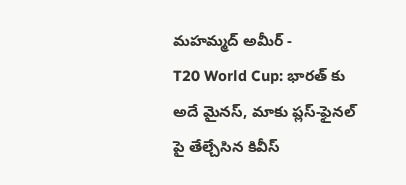మహమ్మద్ అమీర్ -
T20 World Cup: భారత్ కు అదే మైనస్, మాకు ప్లస్-ఫైనల్ పై తేల్చేసిన కివీస్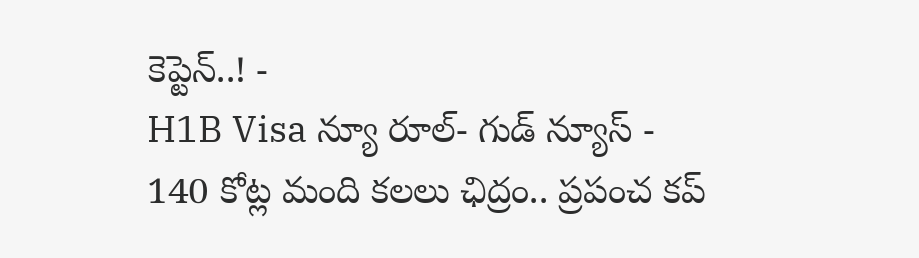కెప్టెన్..! -
H1B Visa న్యూ రూల్- గుడ్ న్యూస్ -
140 కోట్ల మంది కలలు ఛిద్రం.. ప్రపంచ కప్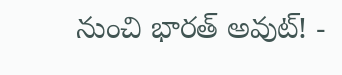నుంచి భారత్ అవుట్! -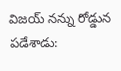విజయ్ నన్ను రోడ్డున పడేశాడు: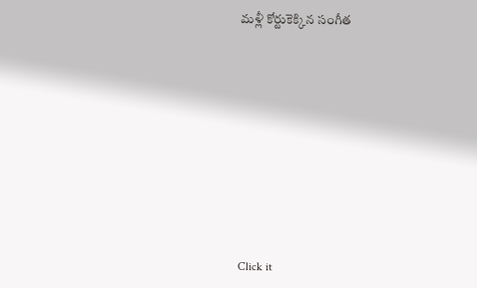మళ్లీ కోర్టుకెక్కిన సంగీత












Click it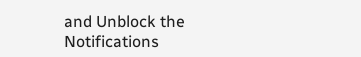and Unblock the Notifications